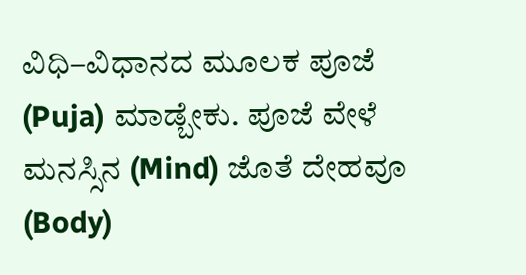ವಿಧಿ–ವಿಧಾನದ ಮೂಲಕ ಪೂಜೆ (Puja) ಮಾಡ್ಬೇಕು. ಪೂಜೆ ವೇಳೆ ಮನಸ್ಸಿನ (Mind) ಜೊತೆ ದೇಹವೂ (Body)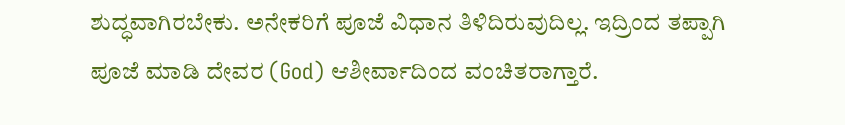ಶುದ್ಧವಾಗಿರಬೇಕು. ಅನೇಕರಿಗೆ ಪೂಜೆ ವಿಧಾನ ತಿಳಿದಿರುವುದಿಲ್ಲ. ಇದ್ರಿಂದ ತಪ್ಪಾಗಿ ಪೂಜೆ ಮಾಡಿ ದೇವರ (God) ಆಶೀರ್ವಾದಿಂದ ವಂಚಿತರಾಗ್ತಾರೆ.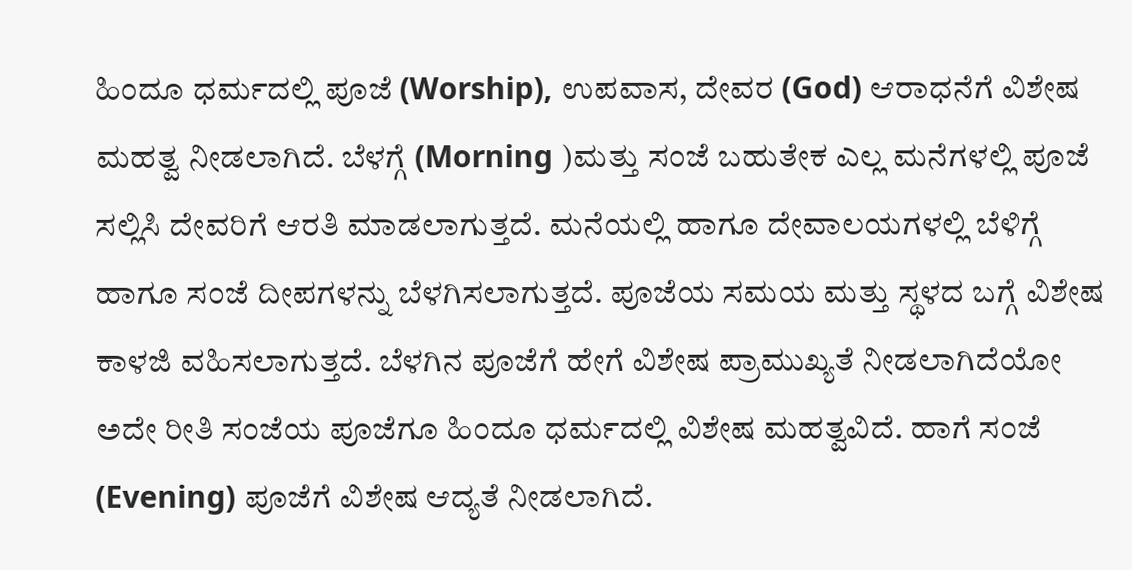ಹಿಂದೂ ಧರ್ಮದಲ್ಲಿ ಪೂಜೆ (Worship), ಉಪವಾಸ, ದೇವರ (God) ಆರಾಧನೆಗೆ ವಿಶೇಷ ಮಹತ್ವ ನೀಡಲಾಗಿದೆ. ಬೆಳಗ್ಗೆ (Morning )ಮತ್ತು ಸಂಜೆ ಬಹುತೇಕ ಎಲ್ಲ ಮನೆಗಳಲ್ಲಿ ಪೂಜೆ ಸಲ್ಲಿಸಿ ದೇವರಿಗೆ ಆರತಿ ಮಾಡಲಾಗುತ್ತದೆ. ಮನೆಯಲ್ಲಿ ಹಾಗೂ ದೇವಾಲಯಗಳಲ್ಲಿ ಬೆಳಿಗ್ಗೆ ಹಾಗೂ ಸಂಜೆ ದೀಪಗಳನ್ನು ಬೆಳಗಿಸಲಾಗುತ್ತದೆ. ಪೂಜೆಯ ಸಮಯ ಮತ್ತು ಸ್ಥಳದ ಬಗ್ಗೆ ವಿಶೇಷ ಕಾಳಜಿ ವಹಿಸಲಾಗುತ್ತದೆ. ಬೆಳಗಿನ ಪೂಜೆಗೆ ಹೇಗೆ ವಿಶೇಷ ಪ್ರಾಮುಖ್ಯತೆ ನೀಡಲಾಗಿದೆಯೋ ಅದೇ ರೀತಿ ಸಂಜೆಯ ಪೂಜೆಗೂ ಹಿಂದೂ ಧರ್ಮದಲ್ಲಿ ವಿಶೇಷ ಮಹತ್ವವಿದೆ. ಹಾಗೆ ಸಂಜೆ (Evening) ಪೂಜೆಗೆ ವಿಶೇಷ ಆದ್ಯತೆ ನೀಡಲಾಗಿದೆ.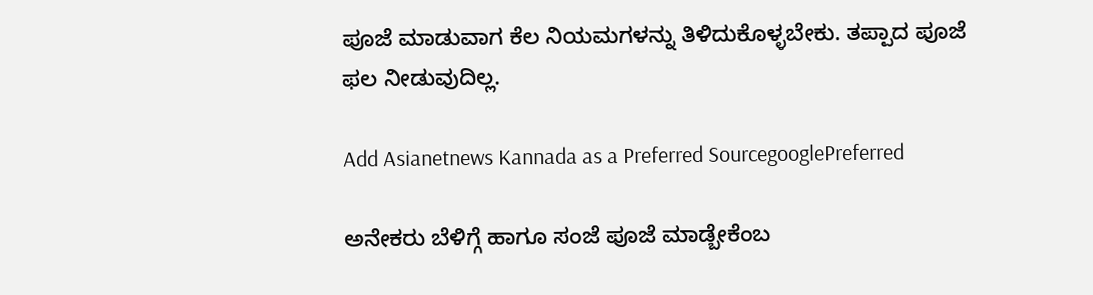ಪೂಜೆ ಮಾಡುವಾಗ ಕೆಲ ನಿಯಮಗಳನ್ನು ತಿಳಿದುಕೊಳ್ಳಬೇಕು. ತಪ್ಪಾದ ಪೂಜೆ ಫಲ ನೀಡುವುದಿಲ್ಲ.

Add Asianetnews Kannada as a Preferred SourcegooglePreferred

ಅನೇಕರು ಬೆಳಿಗ್ಗೆ ಹಾಗೂ ಸಂಜೆ ಪೂಜೆ ಮಾಡ್ಬೇಕೆಂಬ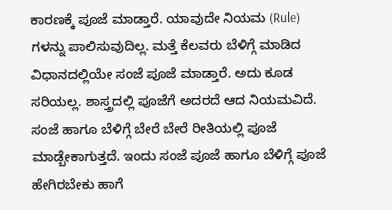ಕಾರಣಕ್ಕೆ ಪೂಜೆ ಮಾಡ್ತಾರೆ. ಯಾವುದೇ ನಿಯಮ (Rule) ಗಳನ್ನು ಪಾಲಿಸುವುದಿಲ್ಲ. ಮತ್ತೆ ಕೆಲವರು ಬೆಳಿಗ್ಗೆ ಮಾಡಿದ ವಿಧಾನದಲ್ಲಿಯೇ ಸಂಜೆ ಪೂಜೆ ಮಾಡ್ತಾರೆ. ಅದು ಕೂಡ ಸರಿಯಲ್ಲ. ಶಾಸ್ತ್ರದಲ್ಲಿ ಪೂಜೆಗೆ ಅದರದೆ ಆದ ನಿಯಮವಿದೆ. ಸಂಜೆ ಹಾಗೂ ಬೆಳಿಗ್ಗೆ ಬೇರೆ ಬೇರೆ ರೀತಿಯಲ್ಲಿ ಪೂಜೆ ಮಾಡ್ಬೇಕಾಗುತ್ತದೆ. ಇಂದು ಸಂಜೆ ಪೂಜೆ ಹಾಗೂ ಬೆಳಿಗ್ಗೆ ಪೂಜೆ ಹೇಗಿರಬೇಕು ಹಾಗೆ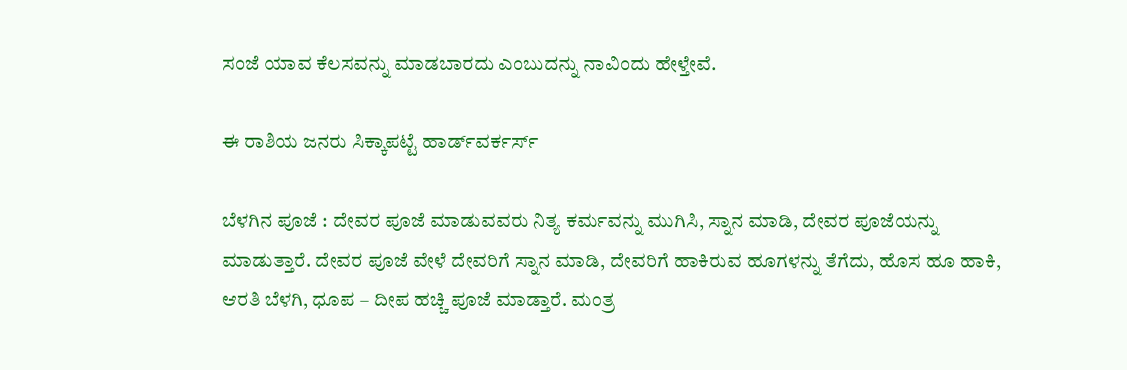ಸಂಜೆ ಯಾವ ಕೆಲಸವನ್ನು ಮಾಡಬಾರದು ಎಂಬುದನ್ನು ನಾವಿಂದು ಹೇಳ್ತೇವೆ.

ಈ ರಾಶಿಯ ಜನರು ಸಿಕ್ಕಾಪಟ್ಟೆ ಹಾರ್ಡ್‌ವರ್ಕರ್ಸ್

ಬೆಳಗಿನ ಪೂಜೆ : ದೇವರ ಪೂಜೆ ಮಾಡುವವರು ನಿತ್ಯ ಕರ್ಮವನ್ನು ಮುಗಿಸಿ, ಸ್ನಾನ ಮಾಡಿ, ದೇವರ ಪೂಜೆಯನ್ನು ಮಾಡುತ್ತಾರೆ. ದೇವರ ಪೂಜೆ ವೇಳೆ ದೇವರಿಗೆ ಸ್ನಾನ ಮಾಡಿ, ದೇವರಿಗೆ ಹಾಕಿರುವ ಹೂಗಳನ್ನು ತೆಗೆದು, ಹೊಸ ಹೂ ಹಾಕಿ, ಆರತಿ ಬೆಳಗಿ, ಧೂಪ – ದೀಪ ಹಚ್ಚಿ ಪೂಜೆ ಮಾಡ್ತಾರೆ. ಮಂತ್ರ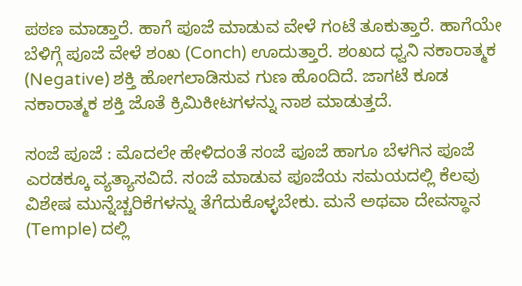ಪಠಣ ಮಾಡ್ತಾರೆ. ಹಾಗೆ ಪೂಜೆ ಮಾಡುವ ವೇಳೆ ಗಂಟೆ ತೂಕುತ್ತಾರೆ. ಹಾಗೆಯೇ ಬೆಳಿಗ್ಗೆ ಪೂಜೆ ವೇಳೆ ಶಂಖ (Conch) ಊದುತ್ತಾರೆ. ಶಂಖದ ಧ್ವನಿ ನಕಾರಾತ್ಮಕ (Negative) ಶಕ್ತಿ ಹೋಗಲಾಡಿಸುವ ಗುಣ ಹೊಂದಿದೆ. ಜಾಗಟೆ ಕೂಡ ನಕಾರಾತ್ಮಕ ಶಕ್ತಿ ಜೊತೆ ಕ್ರಿಮಿಕೀಟಗಳನ್ನು ನಾಶ ಮಾಡುತ್ತದೆ.

ಸಂಜೆ ಪೂಜೆ : ಮೊದಲೇ ಹೇಳಿದಂತೆ ಸಂಜೆ ಪೂಜೆ ಹಾಗೂ ಬೆಳಗಿನ ಪೂಜೆ ಎರಡಕ್ಕೂ ವ್ಯತ್ಯಾಸವಿದೆ. ಸಂಜೆ ಮಾಡುವ ಪೂಜೆಯ ಸಮಯದಲ್ಲಿ ಕೆಲವು ವಿಶೇಷ ಮುನ್ನೆಚ್ಚರಿಕೆಗಳನ್ನು ತೆಗೆದುಕೊಳ್ಳಬೇಕು. ಮನೆ ಅಥವಾ ದೇವಸ್ಥಾನ (Temple) ದಲ್ಲಿ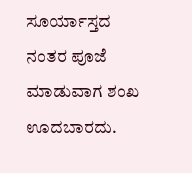ಸೂರ್ಯಾಸ್ತದ ನಂತರ ಪೂಜೆ ಮಾಡುವಾಗ ಶಂಖ ಊದಬಾರದು.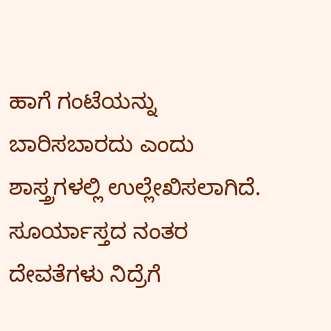ಹಾಗೆ ಗಂಟೆಯನ್ನು ಬಾರಿಸಬಾರದು ಎಂದು ಶಾಸ್ತ್ರಗಳಲ್ಲಿ ಉಲ್ಲೇಖಿಸಲಾಗಿದೆ. ಸೂರ್ಯಾಸ್ತದ ನಂತರ ದೇವತೆಗಳು ನಿದ್ರೆಗೆ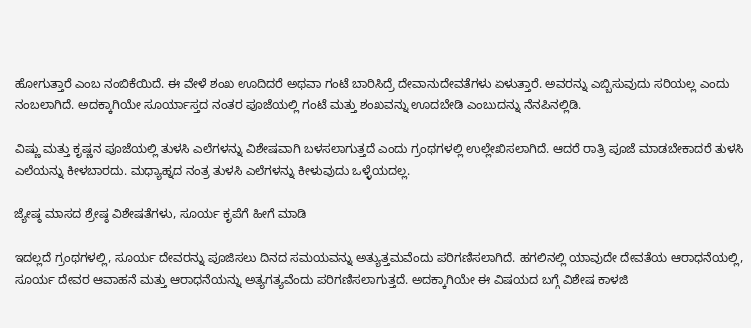ಹೋಗುತ್ತಾರೆ ಎಂಬ ನಂಬಿಕೆಯಿದೆ. ಈ ವೇಳೆ ಶಂಖ ಊದಿದರೆ ಅಥವಾ ಗಂಟೆ ಬಾರಿಸಿದ್ರೆ ದೇವಾನುದೇವತೆಗಳು ಏಳುತ್ತಾರೆ. ಅವರನ್ನು ಎಬ್ಬಿಸುವುದು ಸರಿಯಲ್ಲ ಎಂದು ನಂಬಲಾಗಿದೆ. ಅದಕ್ಕಾಗಿಯೇ ಸೂರ್ಯಾಸ್ತದ ನಂತರ ಪೂಜೆಯಲ್ಲಿ ಗಂಟೆ ಮತ್ತು ಶಂಖವನ್ನು ಊದಬೇಡಿ ಎಂಬುದನ್ನು ನೆನಪಿನಲ್ಲಿಡಿ.

ವಿಷ್ಣು ಮತ್ತು ಕೃಷ್ಣನ ಪೂಜೆಯಲ್ಲಿ ತುಳಸಿ ಎಲೆಗಳನ್ನು ವಿಶೇಷವಾಗಿ ಬಳಸಲಾಗುತ್ತದೆ ಎಂದು ಗ್ರಂಥಗಳಲ್ಲಿ ಉಲ್ಲೇಖಿಸಲಾಗಿದೆ. ಆದರೆ ರಾತ್ರಿ ಪೂಜೆ ಮಾಡಬೇಕಾದರೆ ತುಳಸಿ ಎಲೆಯನ್ನು ಕೀಳಬಾರದು. ಮಧ್ಯಾಹ್ನದ ನಂತ್ರ ತುಳಸಿ ಎಲೆಗಳನ್ನು ಕೀಳುವುದು ಒಳ್ಳೆಯದಲ್ಲ.

ಜ್ಯೇಷ್ಠ ಮಾಸದ ಶ್ರೇಷ್ಠ ವಿಶೇಷತೆಗಳು, ಸೂರ್ಯ ಕೃಪೆಗೆ ಹೀಗೆ ಮಾಡಿ

ಇದಲ್ಲದೆ ಗ್ರಂಥಗಳಲ್ಲಿ, ಸೂರ್ಯ ದೇವರನ್ನು ಪೂಜಿಸಲು ದಿನದ ಸಮಯವನ್ನು ಅತ್ಯುತ್ತಮವೆಂದು ಪರಿಗಣಿಸಲಾಗಿದೆ. ಹಗಲಿನಲ್ಲಿ ಯಾವುದೇ ದೇವತೆಯ ಆರಾಧನೆಯಲ್ಲಿ, ಸೂರ್ಯ ದೇವರ ಆವಾಹನೆ ಮತ್ತು ಆರಾಧನೆಯನ್ನು ಅತ್ಯಗತ್ಯವೆಂದು ಪರಿಗಣಿಸಲಾಗುತ್ತದೆ. ಅದಕ್ಕಾಗಿಯೇ ಈ ವಿಷಯದ ಬಗ್ಗೆ ವಿಶೇಷ ಕಾಳಜಿ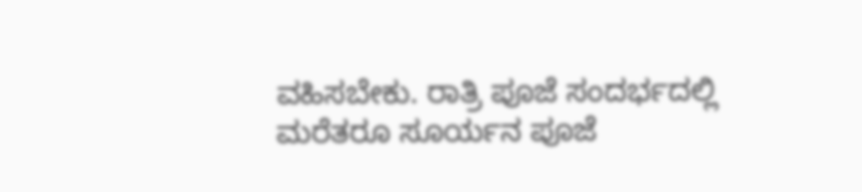ವಹಿಸಬೇಕು. ರಾತ್ರಿ ಪೂಜೆ ಸಂದರ್ಭದಲ್ಲಿ ಮರೆತರೂ ಸೂರ್ಯನ ಪೂಜೆ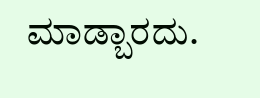ಮಾಡ್ಬಾರದು.